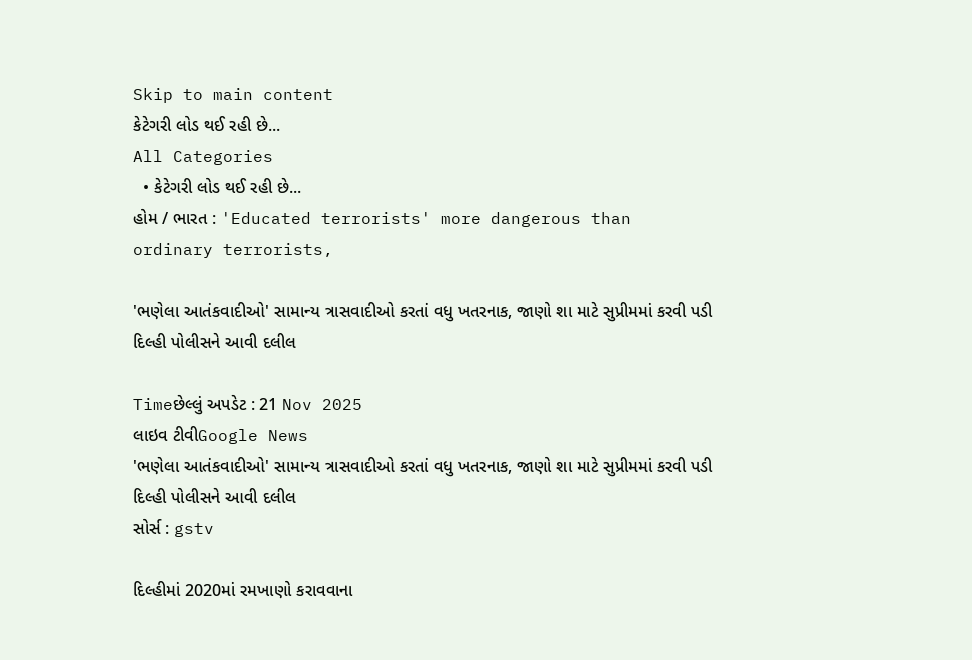Skip to main content
કેટેગરી લોડ થઈ રહી છે...
All Categories
  • કેટેગરી લોડ થઈ રહી છે...
હોમ / ભારત : 'Educated terrorists' more dangerous than ordinary terrorists,

'ભણેલા આતંકવાદીઓ' સામાન્ય ત્રાસવાદીઓ કરતાં વધુ ખતરનાક, જાણો શા માટે સુપ્રીમમાં કરવી પડી દિલ્હી પોલીસને આવી દલીલ

Timeછેલ્લું અપડેટ : 21 Nov 2025
લાઇવ ટીવીGoogle News
'ભણેલા આતંકવાદીઓ' સામાન્ય ત્રાસવાદીઓ કરતાં વધુ ખતરનાક, જાણો શા માટે સુપ્રીમમાં કરવી પડી દિલ્હી પોલીસને આવી દલીલ
સોર્સ : gstv

દિલ્હીમાં 2020માં રમખાણો કરાવવાના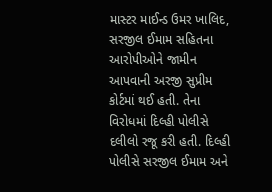માસ્ટર માઈન્ડ ઉમર ખાલિદ, સરજીલ ઈમામ સહિતના આરોપીઓને જામીન આપવાની અરજી સુપ્રીમ કોર્ટમાં થઈ હતી. તેના વિરોધમાં દિલ્હી પોલીસે દલીલો રજૂ કરી હતી. દિલ્હી પોલીસે સરજીલ ઈમામ અને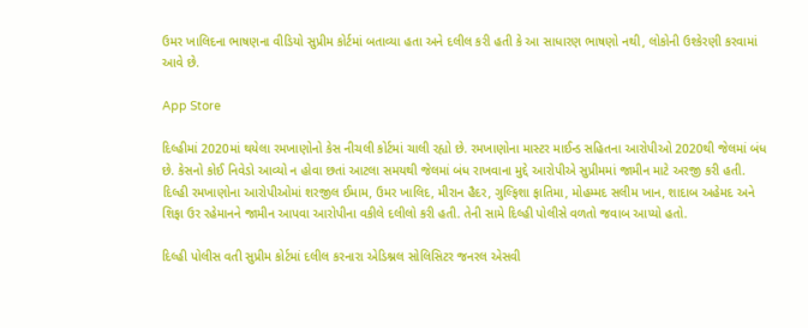ઉમર ખાલિદના ભાષણના વીડિયો સુપ્રીમ કોર્ટમાં બતાવ્યા હતા અને દલીલ કરી હતી કે આ સાધારણ ભાષણો નથી, લોકોની ઉશ્કેરણી કરવામાં આવે છે.

App Store

દિલ્હીમાં 2020માં થયેલા રમખાણોનો કેસ નીચલી કોર્ટમાં ચાલી રહ્યો છે. રમખાણોના માસ્ટર માઈન્ડ સહિતના આરોપીઓ 2020થી જેલમાં બંધ છે. કેસનો કોઈ નિવેડો આવ્યો ન હોવા છતાં આટલા સમયથી જેલમાં બંધ રાખવાના મુદ્દે આરોપીએ સુપ્રીમમાં જામીન માટે અરજી કરી હતી. દિલ્હી રમખાણોના આરોપીઓમાં શરજીલ ઈમામ, ઉમર ખાલિદ, મીરાન હૈદર, ગુલ્ફિશા ફાતિમા, મોહમ્મદ સલીમ ખાન, શાદાબ અહેમદ અને શિફા ઉર રહેમાનને જામીન આપવા આરોપીના વકીલે દલીલો કરી હતી. તેની સામે દિલ્હી પોલીસે વળતો જવાબ આપ્યો હતો.

દિલ્હી પોલીસ વતી સુપ્રીમ કોર્ટમાં દલીલ કરનારા એડિશ્નલ સોલિસિટર જનરલ એસવી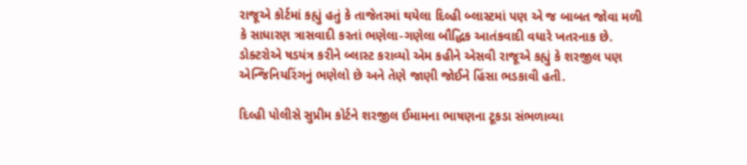રાજૂએ કોર્ટમાં કહ્યું હતું કે તાજેતરમાં થયેલા દિલ્હી બ્લાસ્ટમાં પણ એ જ બાબત જોવા મળી કે સાધારણ ત્રાસવાદી કરતાં ભણેલા-ગણેલા બૌદ્ધિક આતંકવાદી વધારે ખતરનાક છે. ડોક્ટરોએ ષડયંત્ર કરીને બ્લાસ્ટ કરાવ્યો એમ કહીને એસવી રાજૂએ કહ્યું કે શરજીલ પણ એન્જિનિયરિંગનું ભણેલો છે અને તેણે જાણી જોઈને હિંસા ભડકાવી હતી.

દિલ્હી પોલીસે સુપ્રીમ કોર્ટને શરજીલ ઈમામના ભાષણના ટૂકડા સંભળાવ્યા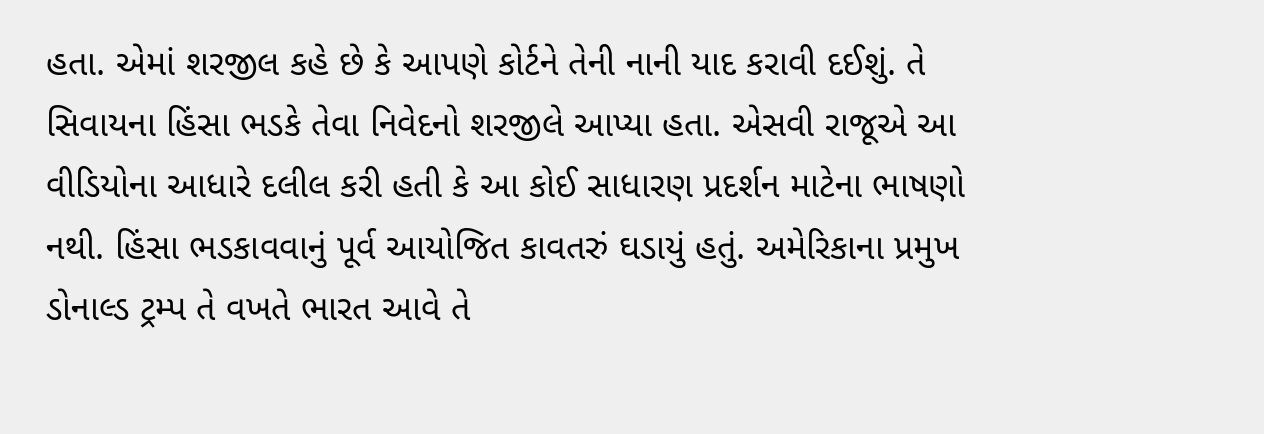હતા. એમાં શરજીલ કહે છે કે આપણે કોર્ટને તેની નાની યાદ કરાવી દઈશું. તે સિવાયના હિંસા ભડકે તેવા નિવેદનો શરજીલે આપ્યા હતા. એસવી રાજૂએ આ વીડિયોના આધારે દલીલ કરી હતી કે આ કોઈ સાધારણ પ્રદર્શન માટેના ભાષણો નથી. હિંસા ભડકાવવાનું પૂર્વ આયોજિત કાવતરું ઘડાયું હતું. અમેરિકાના પ્રમુખ ડોનાલ્ડ ટ્રમ્પ તે વખતે ભારત આવે તે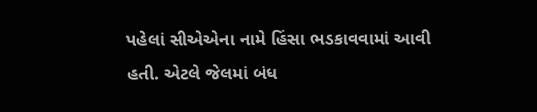પહેલાં સીએએના નામે હિંસા ભડકાવવામાં આવી હતી. એટલે જેલમાં બંધ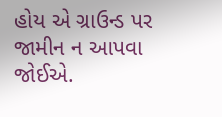હોય એ ગ્રાઉન્ડ પર જામીન ન આપવા જોઈએ.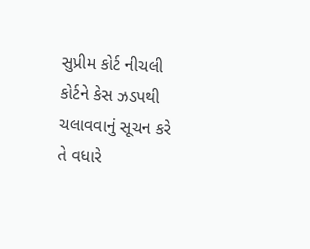સુપ્રીમ કોર્ટ નીચલી કોર્ટને કેસ ઝડપથી ચલાવવાનું સૂચન કરે તે વધારે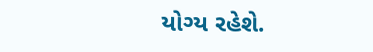યોગ્ય રહેશે.